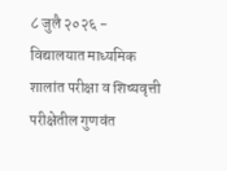८ जुलै २०२६ - विद्यालयात माध्यमिक शालांत परीक्षा व शिष्यवृत्ती परीक्षेतील गुणवंत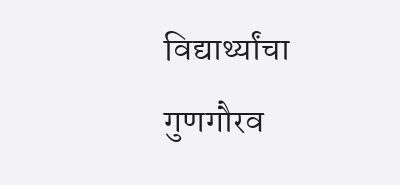विद्यार्थ्यांचा गुणगौरव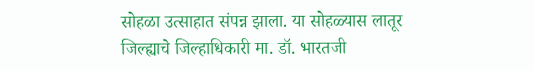सोहळा उत्साहात संपन्न झाला. या सोहळ्यास लातूर जिल्ह्याचे जिल्हाधिकारी मा. डॉ. भारतजी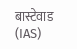बास्टेवाड (IAS)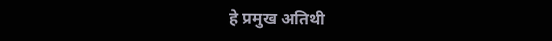हे प्रमुख अतिथी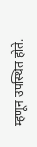म्हणून उपस्थित होते.